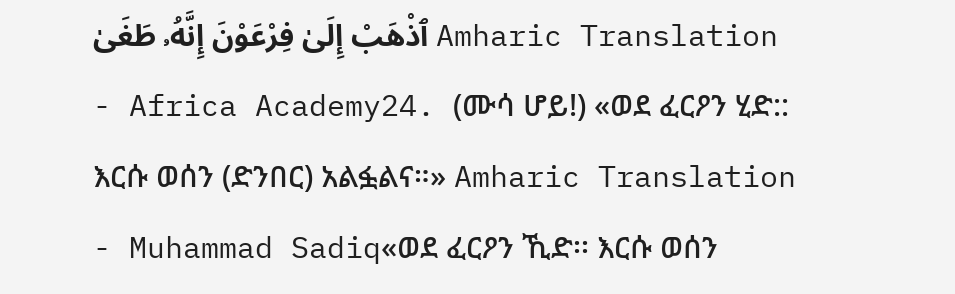ٱذْهَبْ إِلَىٰ فِرْعَوْنَ إِنَّهُۥ طَغَىٰ Amharic Translation - Africa Academy24. (ሙሳ ሆይ!) «ወደ ፈርዖን ሂድ:: እርሱ ወሰን (ድንበር) አልፏልና።» Amharic Translation - Muhammad Sadiq«ወደ ፈርዖን ኺድ፡፡ እርሱ ወሰን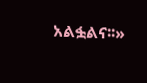አልፏልና፡፡»